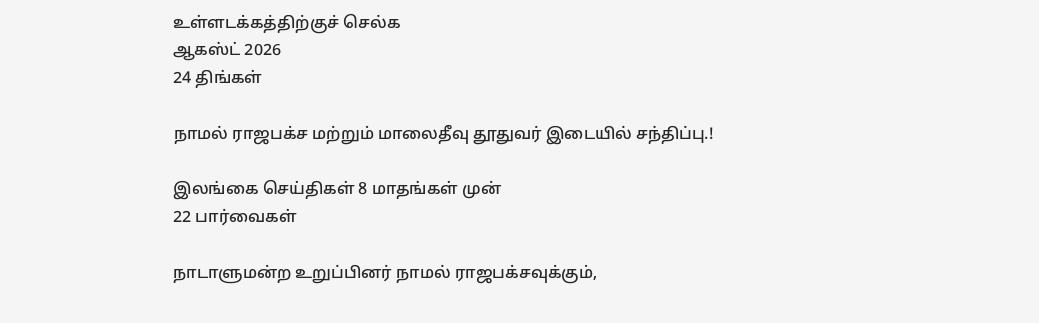உள்ளடக்கத்திற்குச் செல்க
ஆகஸ்ட் 2026
24 திங்கள்

நாமல் ராஜபக்ச மற்றும் மாலைதீவு தூதுவர் இடையில் சந்திப்பு.!

இலங்கை செய்திகள் 8 மாதங்கள் முன்
22 பார்வைகள்

நாடாளுமன்ற உறுப்பினர் நாமல் ராஜபக்சவுக்கும்,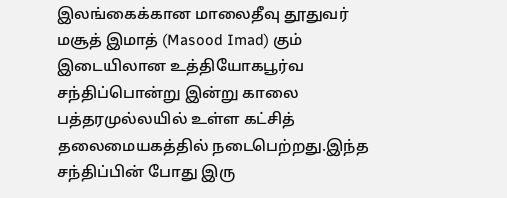இலங்கைக்கான மாலைதீவு தூதுவர் மசூத் இமாத் (Masood Imad) கும் இடையிலான உத்தியோகபூர்வ சந்திப்பொன்று இன்று காலை பத்தரமுல்லயில் உள்ள கட்சித் தலைமையகத்தில் நடைபெற்றது.இந்த சந்திப்பின் போது இரு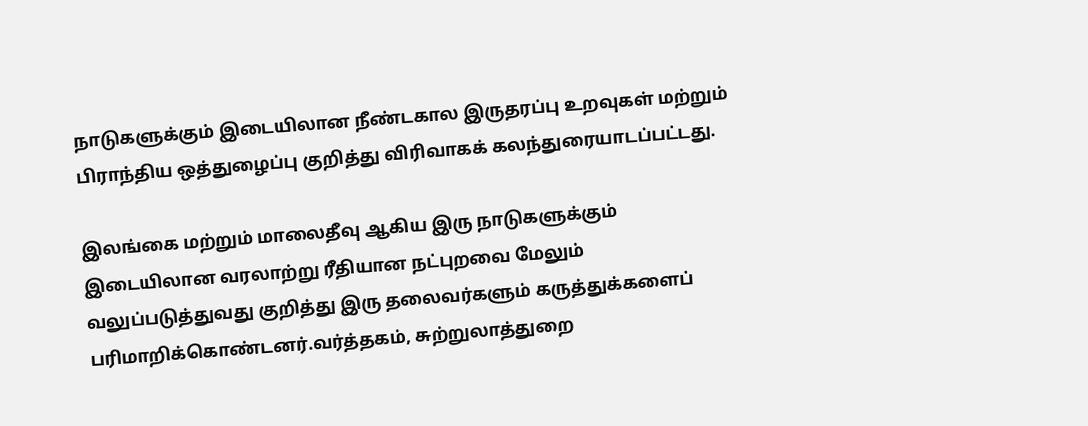நாடுகளுக்கும் இடையிலான நீண்டகால இருதரப்பு உறவுகள் மற்றும் பிராந்திய ஒத்துழைப்பு குறித்து விரிவாகக் கலந்துரையாடப்பட்டது.

இலங்கை மற்றும் மாலைதீவு ஆகிய இரு நாடுகளுக்கும் இடையிலான வரலாற்று ரீதியான நட்புறவை மேலும் வலுப்படுத்துவது குறித்து இரு தலைவர்களும் கருத்துக்களைப் பரிமாறிக்கொண்டனர்.வர்த்தகம், சுற்றுலாத்துறை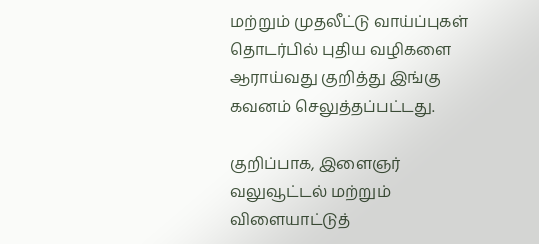மற்றும் முதலீட்டு வாய்ப்புகள் தொடர்பில் புதிய வழிகளை ஆராய்வது குறித்து இங்கு கவனம் செலுத்தப்பட்டது.

குறிப்பாக, இளைஞர் வலுவூட்டல் மற்றும் விளையாட்டுத்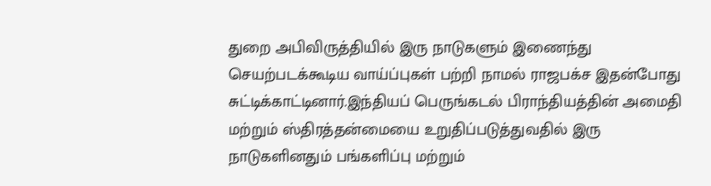துறை அபிவிருத்தியில் இரு நாடுகளும் இணைந்து செயற்படக்கூடிய வாய்ப்புகள் பற்றி நாமல் ராஜபக்ச இதன்போது சுட்டிக்காட்டினார்.இந்தியப் பெருங்கடல் பிராந்தியத்தின் அமைதி மற்றும் ஸ்திரத்தன்மையை உறுதிப்படுத்துவதில் இரு நாடுகளினதும் பங்களிப்பு மற்றும்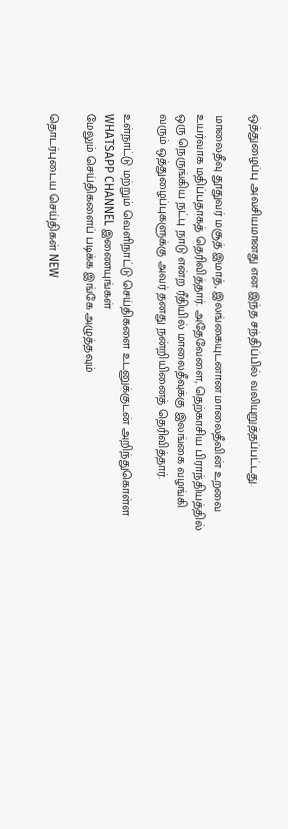ஒத்துழைப்பு அவசியமானது என இந்த சந்திப்பில் வலியுறுத்தப்பட்டது.

மாலைதீவு தூதுவர் மசூத் இமாத், இலங்கையுடனான மாலைதீவின் உறவை உயர்வாக மதிப்பதாகத் தெரிவித்தார். அதேவேளை, தெற்காசிய பிராந்தியத்தில் ஒரு நெருங்கிய நட்பு நாடு என்ற ரீதியில் மாலைதீவுக்கு இலங்கை வழங்கி வரும் ஒத்துழைப்புகளுக்கு அவர் தனது நன்றியினைத் தெரிவித்தார்.

உள்நாட்டு மற்றும் வெளிநாட்டு செய்திகளை உடனுக்குடன் அறிந்துகொள்ள WHATSAPP CHANNEL இணையுங்கள்
மேலும் செய்திகளைப் படிக்க இங்கே அழுத்தவும்

தொடர்புடைய செய்திகள் NEW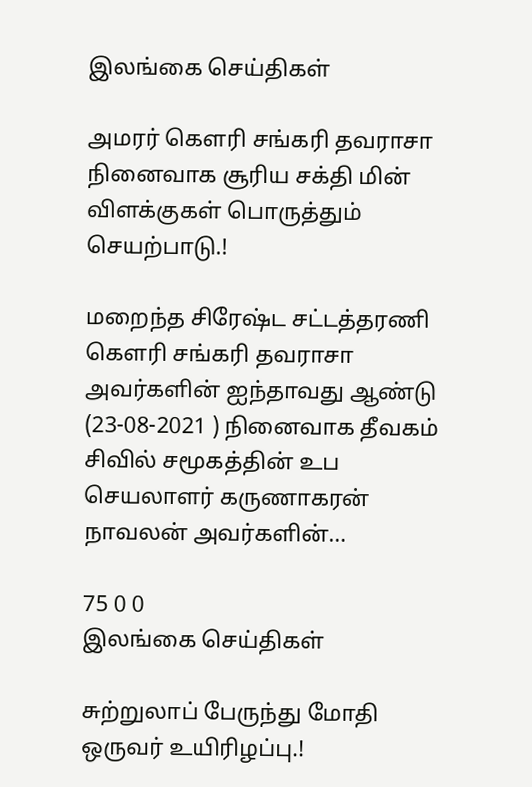இலங்கை செய்திகள்

அமரர் கௌரி சங்கரி தவராசா நினைவாக சூரிய சக்தி மின் விளக்குகள் பொருத்தும் செயற்பாடு.!

மறைந்த சிரேஷ்ட சட்டத்தரணி கௌரி சங்கரி தவராசா அவர்களின் ஐந்தாவது ஆண்டு (23-08-2021 ) நினைவாக தீவகம் சிவில் சமூகத்தின் உப செயலாளர் கருணாகரன் நாவலன் அவர்களின்…

75 0 0
இலங்கை செய்திகள்

சுற்றுலாப் பேருந்து மோதி ஒருவர் உயிரிழப்பு.!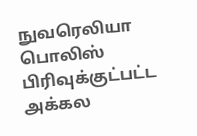நுவரெலியா பொலிஸ் பிரிவுக்குட்பட்ட அக்கல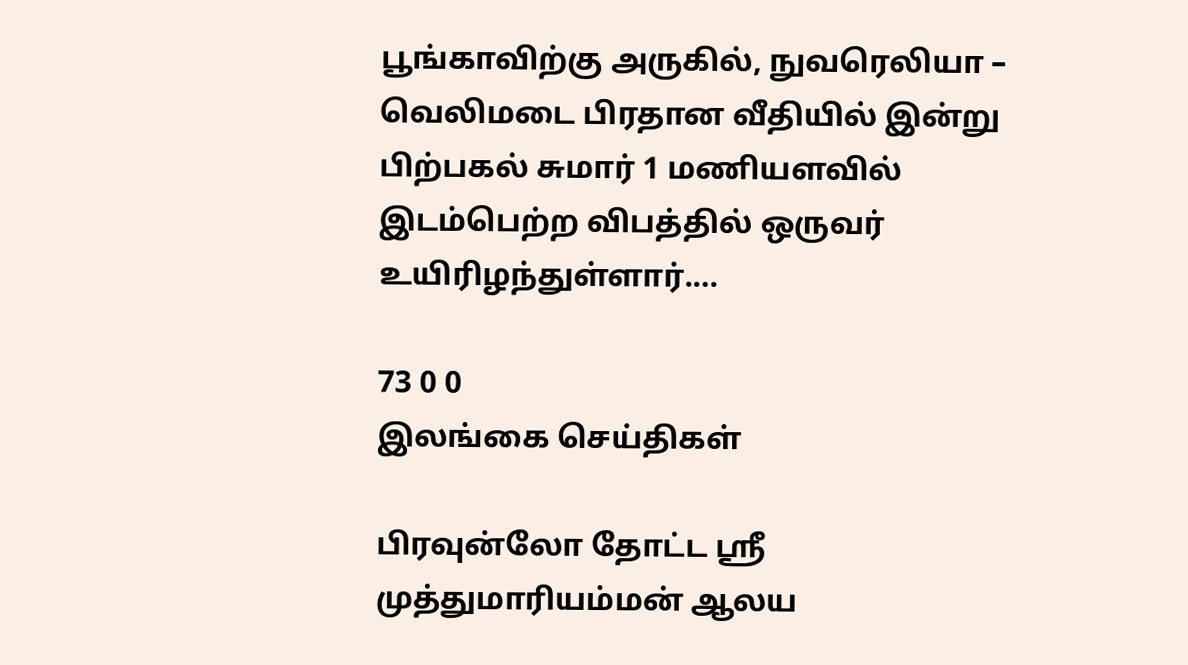பூங்காவிற்கு அருகில், நுவரெலியா – வெலிமடை பிரதான வீதியில் இன்று பிற்பகல் சுமார் 1 மணியளவில் இடம்பெற்ற விபத்தில் ஒருவர் உயிரிழந்துள்ளார்.…

73 0 0
இலங்கை செய்திகள்

பிரவுன்லோ தோட்ட ஸ்ரீ முத்துமாரியம்மன் ஆலய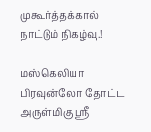முகூர்த்தக்கால் நாட்டும் நிகழ்வு.!

மஸ்கெலியா பிரவுன்லோ தோட்ட அருள்மிகு ஸ்ரீ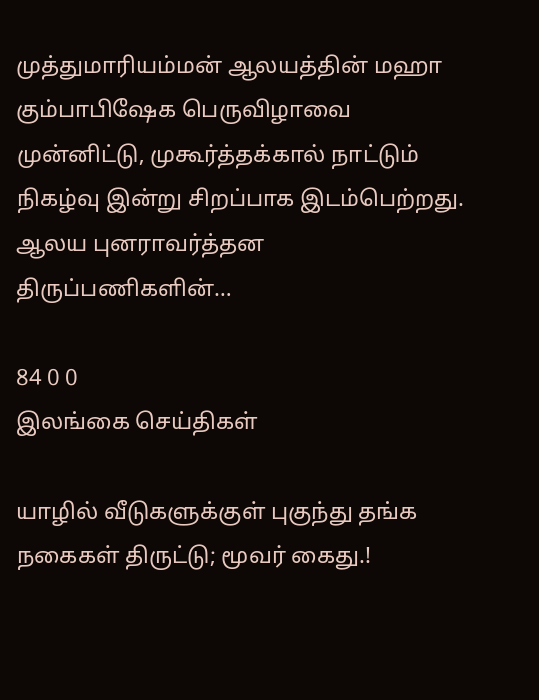முத்துமாரியம்மன் ஆலயத்தின் மஹா கும்பாபிஷேக பெருவிழாவை முன்னிட்டு, முகூர்த்தக்கால் நாட்டும் நிகழ்வு இன்று சிறப்பாக இடம்பெற்றது. ஆலய புனராவர்த்தன திருப்பணிகளின்…

84 0 0
இலங்கை செய்திகள்

யாழில் வீடுகளுக்குள் புகுந்து தங்க நகைகள் திருட்டு; மூவர் கைது.!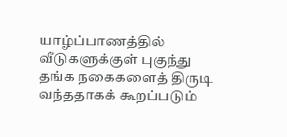யாழ்ப்பாணத்தில் வீடுகளுக்குள் புகுந்து தங்க நகைகளைத் திருடி வந்ததாகக் கூறப்படும்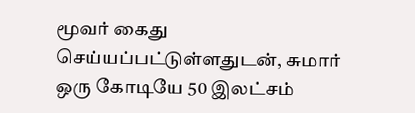மூவர் கைது செய்யப்பட்டுள்ளதுடன், சுமார் ஒரு கோடியே 50 இலட்சம்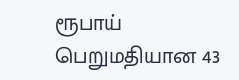ரூபாய் பெறுமதியான 43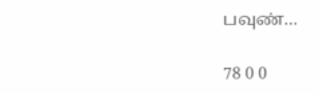பவுண்…

78 0 0